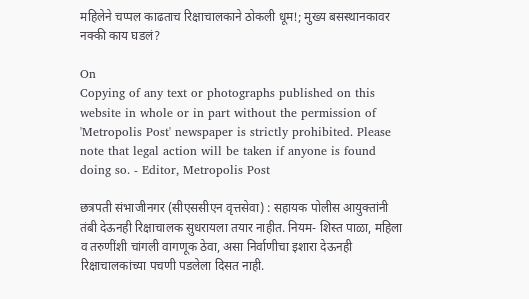महिलेने चप्पल काढताच रिक्षाचालकाने ठोकली धूम!; मुख्य बसस्थानकावर नक्की काय घडलं?

On
Copying of any text or photographs published on this website in whole or in part without the permission of 'Metropolis Post' newspaper is strictly prohibited. Please note that legal action will be taken if anyone is found doing so. - Editor, Metropolis Post

छत्रपती संभाजीनगर (सीएससीएन वृत्तसेवा) : सहायक पोलीस आयुक्‍तांनी तंबी देऊनही रिक्षाचालक सुधरायला तयार नाहीत. नियम- शिस्त पाळा, महिला व तरुणींशी चांगली वागणूक ठेवा, असा निर्वाणीचा इशारा देऊनही रिक्षाचालकांच्या पचणी पडलेला दिसत नाही.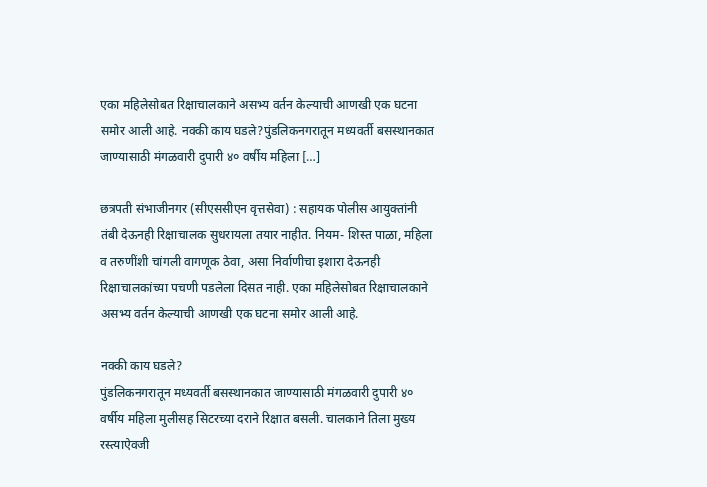एका महिलेसोबत रिक्षाचालकाने असभ्य वर्तन केल्याची आणखी एक घटना समोर आली आहे. नक्की काय घडले?पुंडलिकनगरातून मध्यवर्ती बसस्थानकात जाण्यासाठी मंगळवारी दुपारी ४० वर्षीय महिला […]

छत्रपती संभाजीनगर (सीएससीएन वृत्तसेवा) : सहायक पोलीस आयुक्‍तांनी तंबी देऊनही रिक्षाचालक सुधरायला तयार नाहीत. नियम- शिस्त पाळा, महिला व तरुणींशी चांगली वागणूक ठेवा, असा निर्वाणीचा इशारा देऊनही रिक्षाचालकांच्या पचणी पडलेला दिसत नाही. एका महिलेसोबत रिक्षाचालकाने असभ्य वर्तन केल्याची आणखी एक घटना समोर आली आहे.

नक्की काय घडले?
पुंडलिकनगरातून मध्यवर्ती बसस्थानकात जाण्यासाठी मंगळवारी दुपारी ४० वर्षीय महिला मुलीसह सिटरच्या दराने रिक्षात बसली. चालकाने तिला मुख्य रस्त्याऐवजी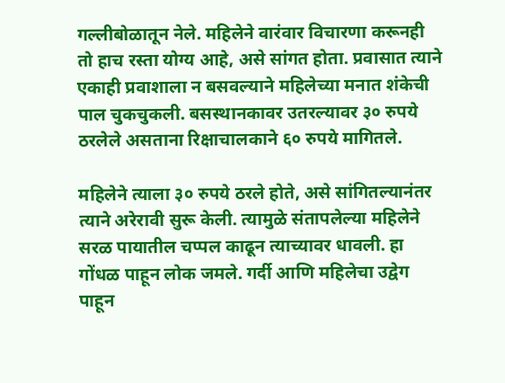गल्लीबोळातून नेले. महिलेने वारंवार विचारणा करूनही तो हाच रस्ता योग्य आहे, असे सांगत होता. प्रवासात त्याने एकाही प्रवाशाला न बसवल्याने महिलेच्या मनात शंकेची पाल चुकचुकली. बसस्थानकावर उतरल्यावर ३० रुपये ठरलेले असताना रिक्षाचालकाने ६० रुपये मागितले.

महिलेने त्याला ३० रुपये ठरले होते, असे सांगितल्यानंतर त्याने अरेरावी सुरू केली. त्‍यामुळे संतापलेल्या महिलेने सरळ पायातील चप्पल काढून त्‍याच्यावर धावली. हा गोंधळ पाहून लोक जमले. गर्दी आणि महिलेचा उद्वेग पाहून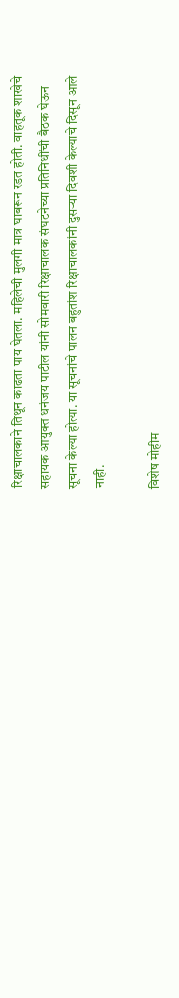रिक्षाचालकाने तिथून काढता पाय घेतला. महिलेची मुलगी मात्र घाबरून रडत होती. वाहतूक शाखेचे सहायक आयुक्त धनंजय पाटील यांनी सोमवारी रिक्षाचालक संघटनेच्या प्रतिनिधींची बैठक घेऊन सूचना केल्या होत्या. या सूचनांचे पालन बहुतांश रिक्षाचालकांनी दुसऱ्या दिवशी केल्याचे दिसून आले नाही.

विशेष मोहीम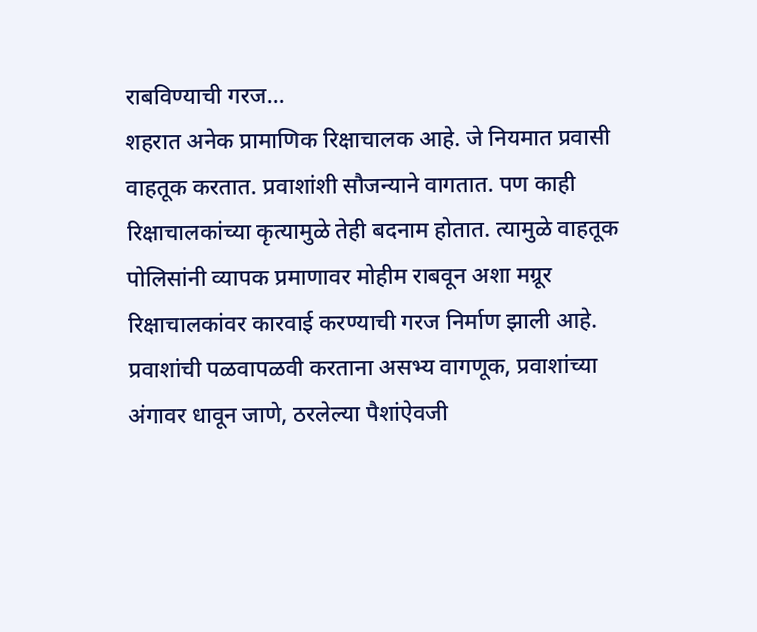राबविण्याची गरज…
शहरात अनेक प्रामाणिक रिक्षाचालक आहे. जे नियमात प्रवासी वाहतूक करतात. प्रवाशांशी सौजन्याने वागतात. पण काही रिक्षाचालकांच्या कृत्‍यामुळे तेही बदनाम होतात. त्‍यामुळे वाहतूक पोलिसांनी व्यापक प्रमाणावर मोहीम राबवून अशा मग्रूर रिक्षाचालकांवर कारवाई करण्याची गरज निर्माण झाली आहे. प्रवाशांची पळवापळवी करताना असभ्य वागणूक, प्रवाशांच्या अंगावर धावून जाणे, ठरलेल्या पैशांऐवजी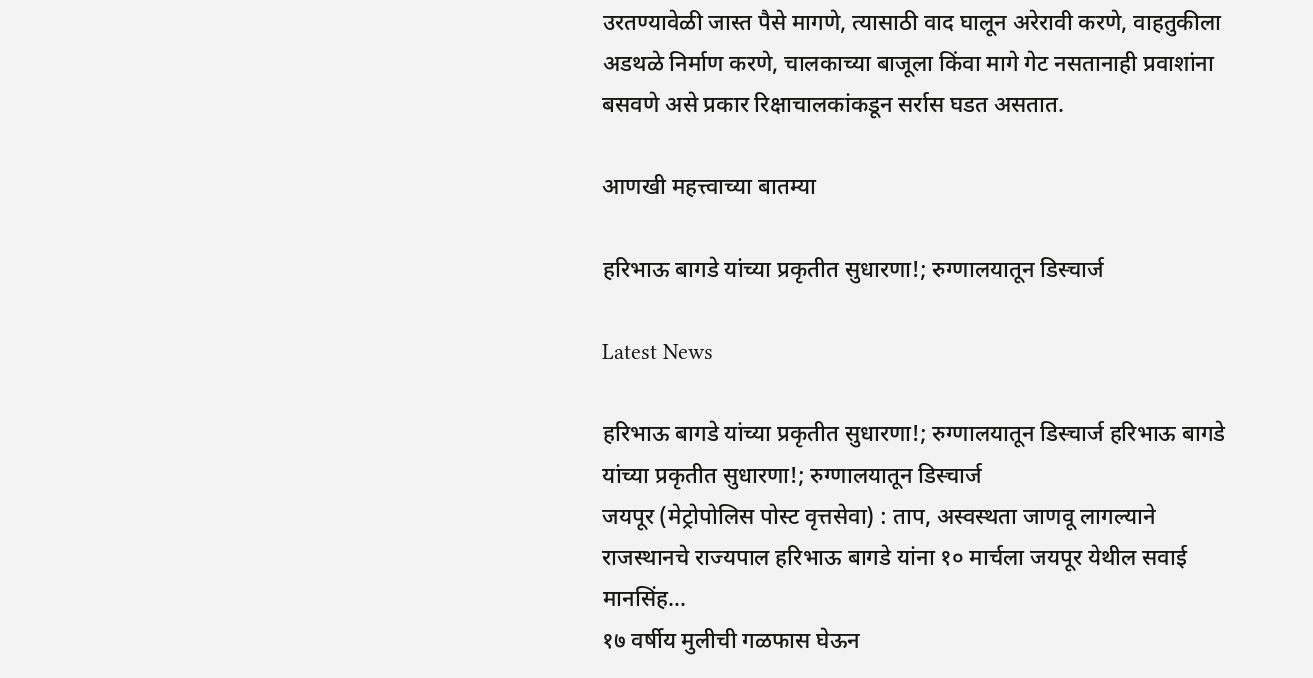उरतण्यावेळी जास्त पैसे मागणे, त्यासाठी वाद घालून अरेरावी करणे, वाहतुकीला अडथळे निर्माण करणे, चालकाच्या बाजूला किंवा मागे गेट नसतानाही प्रवाशांना बसवणे असे प्रकार रिक्षाचालकांकडून सर्रास घडत असतात.

आणखी महत्त्वाच्या बातम्या

हरिभाऊ बागडे यांच्या प्रकृतीत सुधारणा!; रुग्णालयातून डिस्चार्ज

Latest News

हरिभाऊ बागडे यांच्या प्रकृतीत सुधारणा!; रुग्णालयातून डिस्चार्ज हरिभाऊ बागडे यांच्या प्रकृतीत सुधारणा!; रुग्णालयातून डिस्चार्ज
जयपूर (मेट्रोपोलिस पोस्ट वृत्तसेवा) : ताप, अस्वस्थता जाणवू लागल्याने राजस्थानचे राज्यपाल हरिभाऊ बागडे यांना १० मार्चला जयपूर येथील सवाई मानसिंह...
१७ वर्षीय मुलीची गळफास घेऊन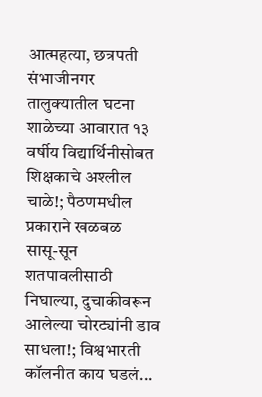आत्महत्या, छत्रपती संभाजीनगर तालुक्यातील घटना
शाळेच्या आवारात १३ वर्षीय विद्यार्थिनीसोबत शिक्षकाचे अश्लील चाळे!; पैठणमधील प्रकाराने खळबळ
सासू-सून शतपावलीसाठी निघाल्या, दुचाकीवरून आलेल्या चोरट्यांनी डाव साधला!; विश्वभारती कॉलनीत काय घडलं...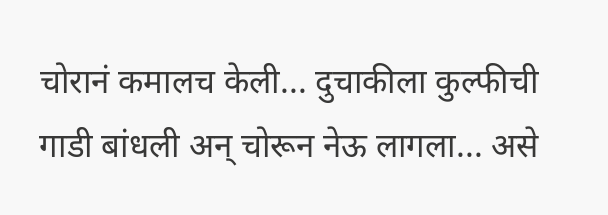चोरानं कमालच केली... दुचाकीला कुल्फीची गाडी बांधली अन्‌ चोरून नेऊ लागला... असे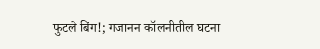फुटले बिंग!; गजानन कॉलनीतील घटना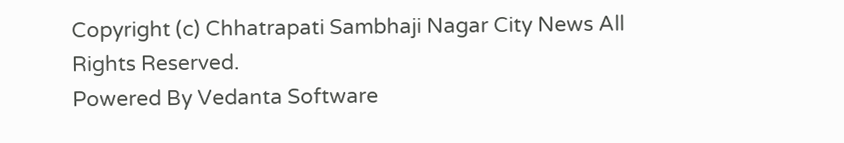Copyright (c) Chhatrapati Sambhaji Nagar City News All Rights Reserved.
Powered By Vedanta Software